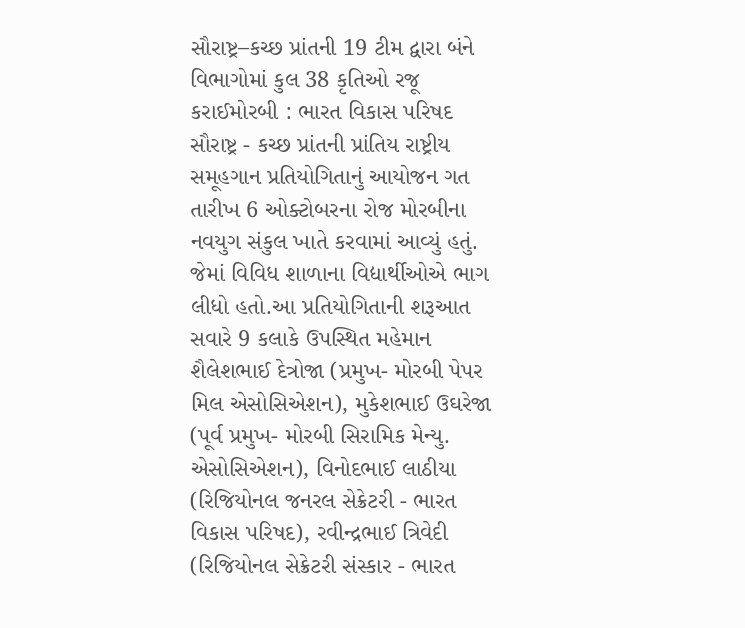સૌરાષ્ટ્ર–કચ્છ પ્રાંતની 19 ટીમ દ્વારા બંને વિભાગોમાં કુલ 38 કૃતિઓ રજૂ કરાઈમોરબી : ભારત વિકાસ પરિષદ સૌરાષ્ટ્ર - કચ્છ પ્રાંતની પ્રાંતિય રાષ્ટ્રીય સમૂહગાન પ્રતિયોગિતાનું આયોજન ગત તારીખ 6 ઓક્ટોબરના રોજ મોરબીના નવયુગ સંકુલ ખાતે કરવામાં આવ્યું હતું. જેમાં વિવિધ શાળાના વિદ્યાર્થીઓએ ભાગ લીધો હતો.આ પ્રતિયોગિતાની શરૂઆત સવારે 9 કલાકે ઉપસ્થિત મહેમાન શૈલેશભાઈ દેત્રોજા (પ્રમુખ- મોરબી પેપર મિલ એસોસિએશન), મુકેશભાઈ ઉઘરેજા (પૂર્વ પ્રમુખ- મોરબી સિરામિક મેન્યુ. એસોસિએશન), વિનોદભાઈ લાઠીયા (રિજિયોનલ જનરલ સેક્રેટરી - ભારત વિકાસ પરિષદ), રવીન્દ્રભાઈ ત્રિવેદી (રિજિયોનલ સેક્રેટરી સંસ્કાર - ભારત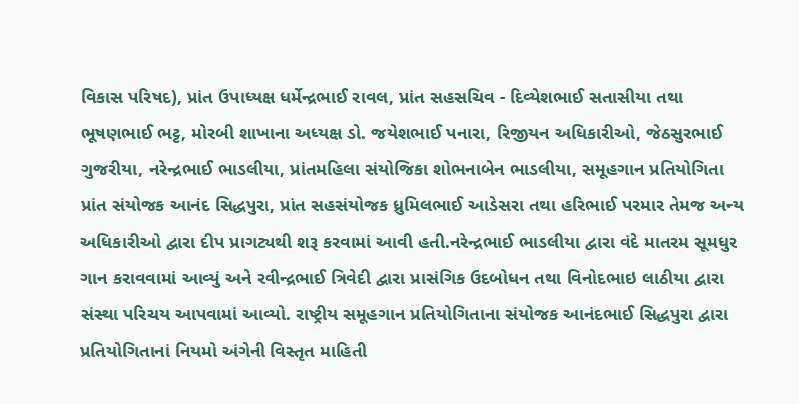વિકાસ પરિષદ), પ્રાંત ઉપાધ્યક્ષ ધર્મેન્દ્રભાઈ રાવલ, પ્રાંત સહસચિવ - દિવ્યેશભાઈ સતાસીયા તથા ભૂષણભાઈ ભટ્ટ, મોરબી શાખાના અધ્યક્ષ ડો. જયેશભાઈ પનારા, રિજીયન અધિકારીઓ, જેઠસુરભાઈ ગુજરીયા, નરેન્દ્રભાઈ ભાડલીયા, પ્રાંતમહિલા સંયોજિકા શોભનાબેન ભાડલીયા, સમૂહગાન પ્રતિયોગિતા પ્રાંત સંયોજક આનંદ સિદ્ધપુરા, પ્રાંત સહસંયોજક ધ્રુમિલભાઈ આડેસરા તથા હરિભાઈ પરમાર તેમજ અન્ય અધિકારીઓ દ્વારા દીપ પ્રાગટ્યથી શરૂ કરવામાં આવી હતી.નરેન્દ્રભાઈ ભાડલીયા દ્વારા વંદે માતરમ સૂમધુર ગાન કરાવવામાં આવ્યું અને રવીન્દ્રભાઈ ત્રિવેદી દ્વારા પ્રાસંગિક ઉદબોધન તથા વિનોદભાઇ લાઠીયા દ્વારા સંસ્થા પરિચય આપવામાં આવ્યો. રાષ્ટ્રીય સમૂહગાન પ્રતિયોગિતાના સંયોજક આનંદભાઈ સિદ્ધપુરા દ્વારા પ્રતિયોગિતાનાં નિયમો અંગેની વિસ્તૃત માહિતી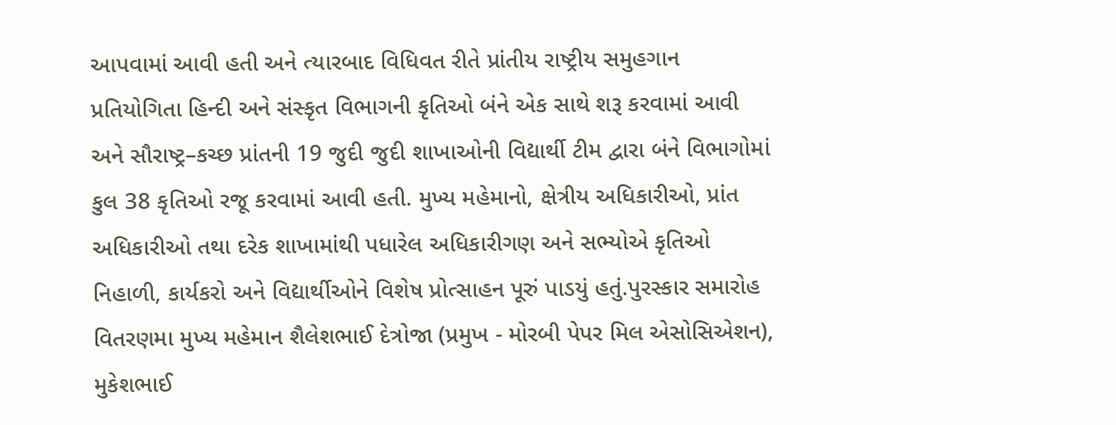આપવામાં આવી હતી અને ત્યારબાદ વિધિવત રીતે પ્રાંતીય રાષ્ટ્રીય સમુહગાન પ્રતિયોગિતા હિન્દી અને સંસ્કૃત વિભાગની કૃતિઓ બંને એક સાથે શરૂ કરવામાં આવી અને સૌરાષ્ટ્ર–કચ્છ પ્રાંતની 19 જુદી જુદી શાખાઓની વિદ્યાર્થી ટીમ દ્વારા બંને વિભાગોમાં કુલ 38 કૃતિઓ રજૂ કરવામાં આવી હતી. મુખ્ય મહેમાનો, ક્ષેત્રીય અધિકારીઓ, પ્રાંત અધિકારીઓ તથા દરેક શાખામાંથી પધારેલ અધિકારીગણ અને સભ્યોએ કૃતિઓ નિહાળી, કાર્યકરો અને વિદ્યાર્થીઓને વિશેષ પ્રોત્સાહન પૂરું પાડયું હતું.પુરસ્કાર સમારોહ વિતરણમા મુખ્ય મહેમાન શૈલેશભાઈ દેત્રોજા (પ્રમુખ - મોરબી પેપર મિલ એસોસિએશન), મુકેશભાઈ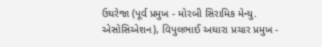ઉઘરેજા (પૂર્વ પ્રમુખ - મોરબી સિરામિક મેન્યુ. એસોસિએશન), વિપુલભાઈ અઘારા પ્રચાર પ્રમુખ -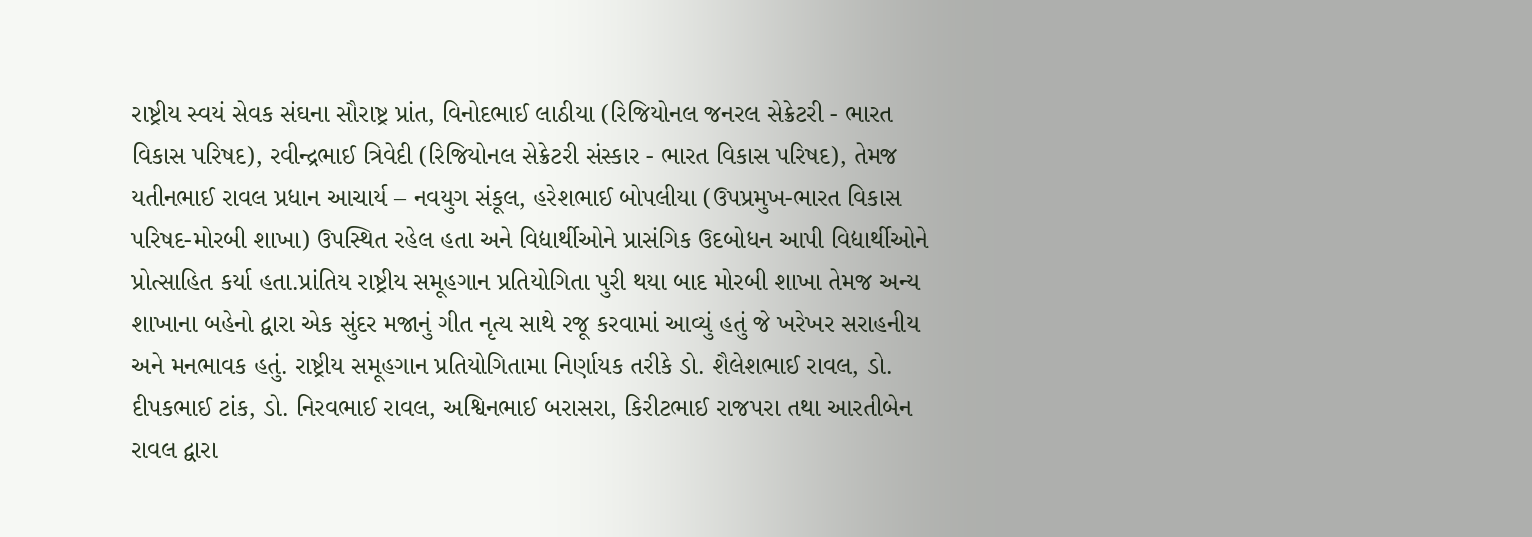રાષ્ટ્રીય સ્વયં સેવક સંઘના સૌરાષ્ટ્ર પ્રાંત, વિનોદભાઈ લાઠીયા (રિજિયોનલ જનરલ સેક્રેટરી - ભારત વિકાસ પરિષદ), રવીન્દ્રભાઈ ત્રિવેદી (રિજિયોનલ સેક્રેટરી સંસ્કાર - ભારત વિકાસ પરિષદ), તેમજ યતીનભાઈ રાવલ પ્રધાન આચાર્ય – નવયુગ સંકૂલ, હરેશભાઈ બોપલીયા (ઉપપ્રમુખ-ભારત વિકાસ પરિષદ-મોરબી શાખા) ઉપસ્થિત રહેલ હતા અને વિદ્યાર્થીઓને પ્રાસંગિક ઉદબોધન આપી વિદ્યાર્થીઓને પ્રોત્સાહિત કર્યા હતા.પ્રાંતિય રાષ્ટ્રીય સમૂહગાન પ્રતિયોગિતા પુરી થયા બાદ મોરબી શાખા તેમજ અન્ય શાખાના બહેનો દ્વારા એક સુંદર મજાનું ગીત નૃત્ય સાથે રજૂ કરવામાં આવ્યું હતું જે ખરેખર સરાહનીય અને મનભાવક હતું. રાષ્ટ્રીય સમૂહગાન પ્રતિયોગિતામા નિર્ણાયક તરીકે ડો. શૈલેશભાઈ રાવલ, ડો. દીપકભાઈ ટાંક, ડો. નિરવભાઈ રાવલ, અશ્વિનભાઈ બરાસરા, કિરીટભાઈ રાજપરા તથા આરતીબેન રાવલ દ્વારા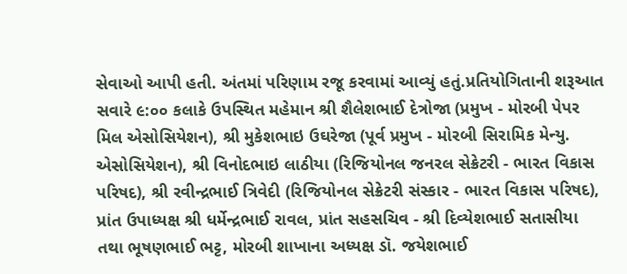સેવાઓ આપી હતી. અંતમાં પરિણામ રજૂ કરવામાં આવ્યું હતું.પ્રતિયોગિતાની શરૂઆત સવારે ૯:૦૦ કલાકે ઉપસ્થિત મહેમાન શ્રી શૈલેશભાઈ દેત્રોજા (પ્રમુખ - મોરબી પેપર મિલ એસોસિયેશન), શ્રી મુકેશભાઇ ઉઘરેજા (પૂર્વ પ્રમુખ - મોરબી સિરામિક મેન્યુ. એસોસિયેશન), શ્રી વિનોદભાઇ લાઠીયા (રિજિયોનલ જનરલ સેક્રેટરી - ભારત વિકાસ પરિષદ), શ્રી રવીન્દ્રભાઈ ત્રિવેદી (રિજિયોનલ સેક્રેટરી સંસ્કાર - ભારત વિકાસ પરિષદ), પ્રાંત ઉપાધ્યક્ષ શ્રી ધર્મેન્દ્રભાઈ રાવલ, પ્રાંત સહસચિવ - શ્રી દિવ્યેશભાઈ સતાસીયા તથા ભૂષણભાઈ ભટ્ટ, મોરબી શાખાના અધ્યક્ષ ડૉ. જયેશભાઈ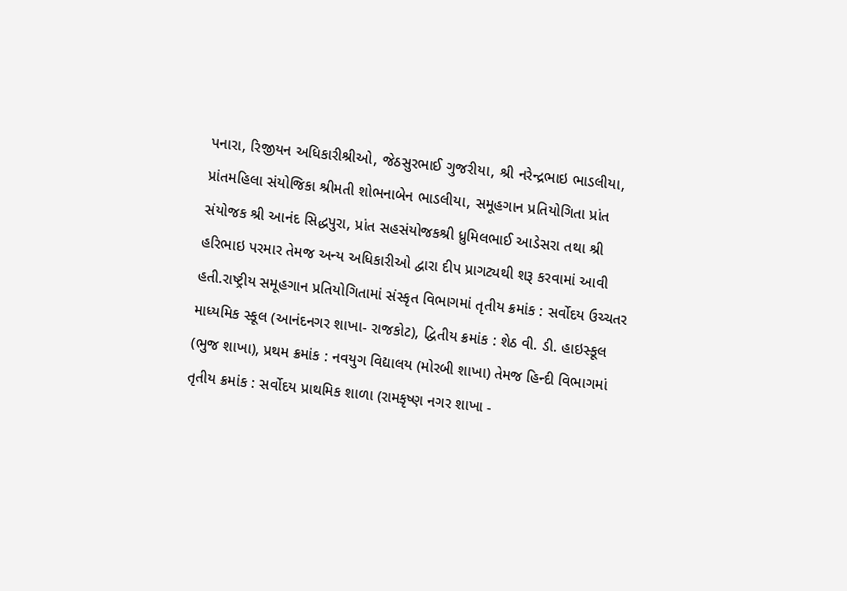પનારા, રિજીયન અધિકારીશ્રીઓ, જેઠસુરભાઈ ગુજરીયા, શ્રી નરેન્દ્રભાઇ ભાડલીયા, પ્રાંતમહિલા સંયોજિકા શ્રીમતી શોભનાબેન ભાડલીયા, સમૂહગાન પ્રતિયોગિતા પ્રાંત સંયોજક શ્રી આનંદ સિદ્ધપુરા, પ્રાંત સહસંયોજકશ્રી ધ્રુમિલભાઈ આડેસરા તથા શ્રી હરિભાઇ પરમાર તેમજ અન્ય અધિકારીઓ દ્વારા દીપ પ્રાગટ્યથી શરૂ કરવામાં આવી હતી.રાષ્ટ્રીય સમૂહગાન પ્રતિયોગિતામાં સંસ્કૃત વિભાગમાં તૃતીય ક્રમાંક : સર્વોદય ઉચ્ચતર માધ્યમિક સ્કૂલ (આનંદનગર શાખા- રાજકોટ), દ્વિતીય ક્રમાંક : શેઠ વી. ડી. હાઇસ્કૂલ (ભુજ શાખા), પ્રથમ ક્રમાંક : નવયુગ વિદ્યાલય (મોરબી શાખા) તેમજ હિન્દી વિભાગમાં તૃતીય ક્રમાંક : સર્વોદય પ્રાથમિક શાળા (રામકૃષ્ણ નગર શાખા -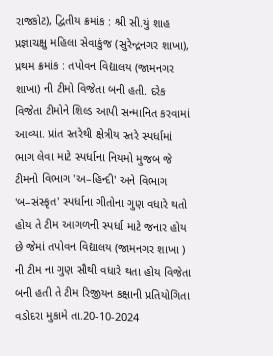રાજકોટ), દ્વિતીય ક્રમાંક : શ્રી સી.યું શાહ પ્રજ્ઞાચક્ષુ મહિલા સેવાકુંજ (સુરેન્દ્રનગર શાખા), પ્રથમ ક્રમાંક : તપોવન વિદ્યાલય (જામનગર શાખા) ની ટીમો વિજેતા બની હતી. દરેક વિજેતા ટીમોને શિલ્ડ આપી સન્માનિત કરવામાં આવ્યા. પ્રાંત સ્તરેથી ક્ષેત્રીય સ્તરે સ્પર્ધામાં ભાગ લેવા માટે સ્પર્ધાના નિયમો મુજબ જે ટીમનો વિભાગ 'અ–હિન્દી' અને વિભાગ 'બ–સંસ્કૃત' સ્પર્ધાના ગીતોના ગુણ વધારે થતો હોય તે ટીમ આગળની સ્પર્ધા માટે જનાર હોય છે જેમાં તપોવન વિદ્યાલય (જામનગર શાખા ) ની ટીમ ના ગુણ સૌથી વધારે થતા હોય વિજેતા બની હતી તે ટીમ રિજીયન કક્ષાની પ્રતિયોગિતા વડોદરા મુકામે તા.20-10-2024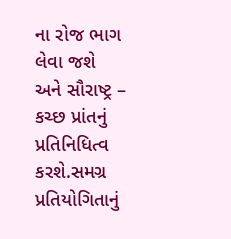ના રોજ ભાગ લેવા જશે અને સૌરાષ્ટ્ર – કચ્છ પ્રાંતનું પ્રતિનિધિત્વ કરશે.સમગ્ર પ્રતિયોગિતાનું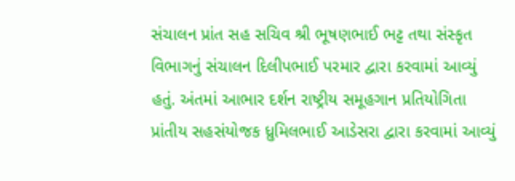સંચાલન પ્રાંત સહ સચિવ શ્રી ભૂષણભાઈ ભટ્ટ તથા સંસ્કૃત વિભાગનું સંચાલન દિલીપભાઈ પરમાર દ્વારા કરવામાં આવ્યું હતું. અંતમાં આભાર દર્શન રાષ્ટ્રીય સમૂહગાન પ્રતિયોગિતા પ્રાંતીય સહસંયોજક ધ્રુમિલભાઈ આડેસરા દ્વારા કરવામાં આવ્યું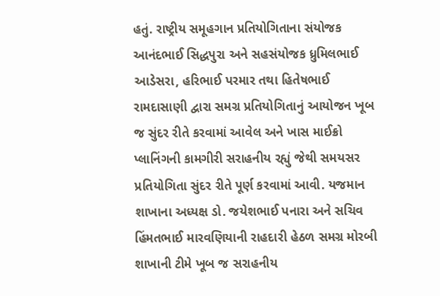હતું. રાષ્ટ્રીય સમૂહગાન પ્રતિયોગિતાના સંયોજક આનંદભાઈ સિદ્ધપુરા અને સહસંયોજક ધ્રુમિલભાઈ આડેસરા, હરિભાઈ પરમાર તથા હિતેષભાઈ રામદાસાણી દ્વારા સમગ્ર પ્રતિયોગિતાનું આયોજન ખૂબ જ સુંદર રીતે કરવામાં આવેલ અને ખાસ માઈક્રો પ્લાનિંગની કામગીરી સરાહનીય રહ્યું જેથી સમયસર પ્રતિયોગિતા સુંદર રીતે પૂર્ણ કરવામાં આવી. યજમાન શાખાના અધ્યક્ષ ડો. જયેશભાઈ પનારા અને સચિવ હિંમતભાઈ મારવણિયાની રાહદારી હેઠળ સમગ્ર મોરબી શાખાની ટીમે ખૂબ જ સરાહનીય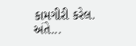કામગીરી કરેલ. અંતે...